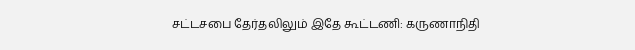சட்டசபை தேர்தலிலும் இதே கூட்டணி: கருணாநிதி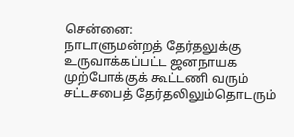சென்னை:
நாடாளுமன்றத் தேர்தலுக்கு உருவாக்கப்பட்ட ஜனநாயக முற்போக்குக் கூட்டணி வரும் சட்டசபைத் தேர்தலிலும்தொடரும்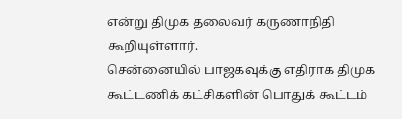என்று திமுக தலைவர் கருணாநிதி கூறியுள்ளார்.
சென்னையில் பாஜகவுக்கு எதிராக திமுக கூட்டணிக் கட்சிகளின் பொதுக் கூட்டம்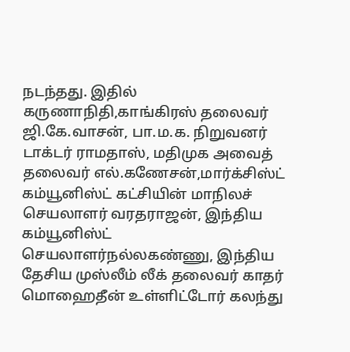நடந்தது. இதில் கருணாநிதி,காங்கிரஸ் தலைவர் ஜி.கே.வாசன், பா.ம.க. நிறுவனர் டாக்டர் ராமதாஸ், மதிமுக அவைத் தலைவர் எல்.கணேசன்,மார்க்சிஸ்ட் கம்யூனிஸ்ட் கட்சியின் மாநிலச் செயலாளர் வரதராஜன், இந்திய கம்யூனிஸ்ட் செயலாளர்நல்லகண்ணு, இந்திய தேசிய முஸ்லீம் லீக் தலைவர் காதர் மொஹைதீன் உள்ளிட்டோர் கலந்து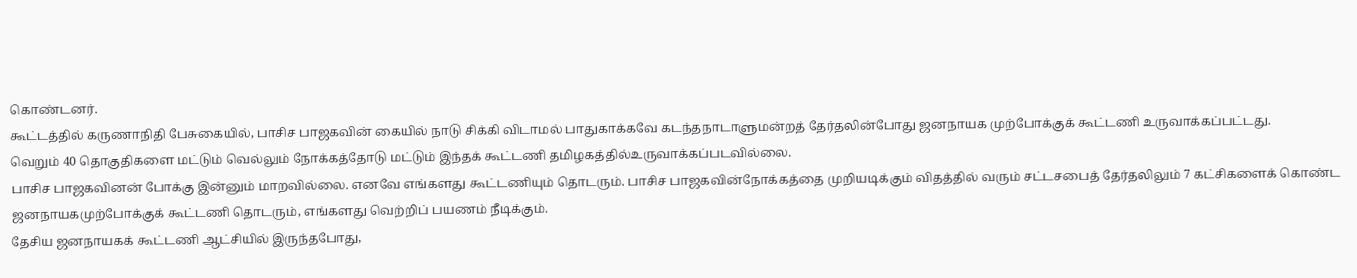கொண்டனர்.
கூட்டத்தில் கருணாநிதி பேசுகையில், பாசிச பாஜகவின் கையில் நாடு சிக்கி விடாமல் பாதுகாக்கவே கடந்தநாடாளுமன்றத் தேர்தலின்போது ஜனநாயக முற்போக்குக் கூட்டணி உருவாக்கப்பட்டது.
வெறும் 40 தொகுதிகளை மட்டும் வெல்லும் நோக்கத்தோடு மட்டும் இந்தக் கூட்டணி தமிழகத்தில்உருவாக்கப்படவில்லை.
பாசிச பாஜகவினன் போக்கு இன்னும் மாறவில்லை. எனவே எங்களது கூட்டணியும் தொடரும். பாசிச பாஜகவின்நோக்கத்தை முறியடிக்கும் விதத்தில் வரும் சட்டசபைத் தேர்தலிலும் 7 கட்சிகளைக் கொண்ட ஜனநாயகமுற்போக்குக் கூட்டணி தொடரும், எங்களது வெற்றிப் பயணம் நீடிக்கும்.
தேசிய ஜனநாயகக் கூட்டணி ஆட்சியில் இருந்தபோது,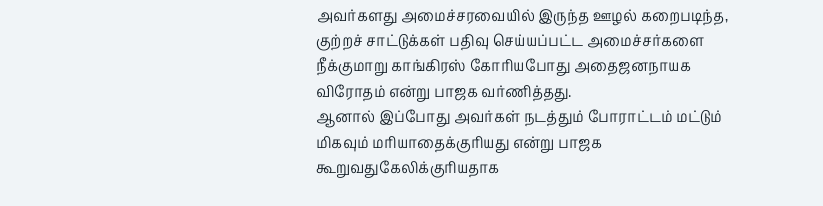அவர்களது அமைச்சரவையில் இருந்த ஊழல் கறைபடிந்த, குற்றச் சாட்டுக்கள் பதிவு செய்யப்பட்ட அமைச்சர்களை நீக்குமாறு காங்கிரஸ் கோரியபோது அதைஜனநாயக விரோதம் என்று பாஜக வர்ணித்தது.
ஆனால் இப்போது அவர்கள் நடத்தும் போராட்டம் மட்டும் மிகவும் மரியாதைக்குரியது என்று பாஜக கூறுவதுகேலிக்குரியதாக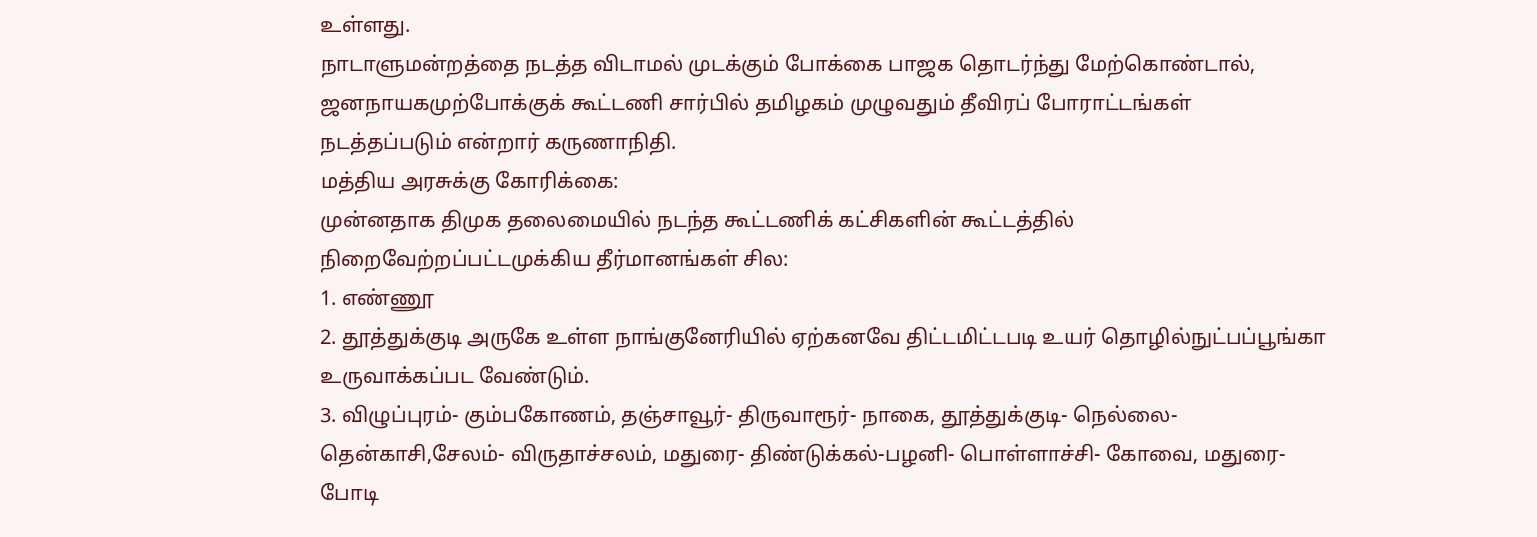உள்ளது.
நாடாளுமன்றத்தை நடத்த விடாமல் முடக்கும் போக்கை பாஜக தொடர்ந்து மேற்கொண்டால், ஜனநாயகமுற்போக்குக் கூட்டணி சார்பில் தமிழகம் முழுவதும் தீவிரப் போராட்டங்கள் நடத்தப்படும் என்றார் கருணாநிதி.
மத்திய அரசுக்கு கோரிக்கை:
முன்னதாக திமுக தலைமையில் நடந்த கூட்டணிக் கட்சிகளின் கூட்டத்தில் நிறைவேற்றப்பட்டமுக்கிய தீர்மானங்கள் சில:
1. எண்ணூ
2. தூத்துக்குடி அருகே உள்ள நாங்குனேரியில் ஏற்கனவே திட்டமிட்டபடி உயர் தொழில்நுட்பப்பூங்கா உருவாக்கப்பட வேண்டும்.
3. விழுப்புரம்- கும்பகோணம், தஞ்சாவூர்- திருவாரூர்- நாகை, தூத்துக்குடி- நெல்லை-தென்காசி,சேலம்- விருதாச்சலம், மதுரை- திண்டுக்கல்-பழனி- பொள்ளாச்சி- கோவை, மதுரை- போடி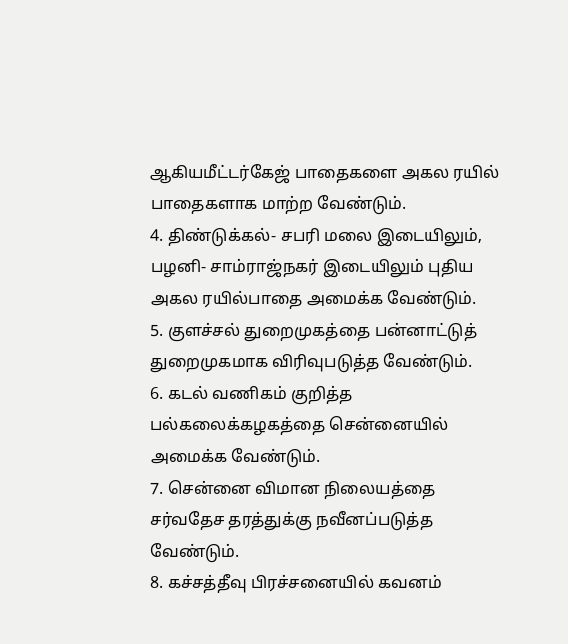ஆகியமீட்டர்கேஜ் பாதைகளை அகல ரயில் பாதைகளாக மாற்ற வேண்டும்.
4. திண்டுக்கல்- சபரி மலை இடையிலும், பழனி- சாம்ராஜ்நகர் இடையிலும் புதிய அகல ரயில்பாதை அமைக்க வேண்டும்.
5. குளச்சல் துறைமுகத்தை பன்னாட்டுத் துறைமுகமாக விரிவுபடுத்த வேண்டும்.
6. கடல் வணிகம் குறித்த பல்கலைக்கழகத்தை சென்னையில் அமைக்க வேண்டும்.
7. சென்னை விமான நிலையத்தை சர்வதேச தரத்துக்கு நவீனப்படுத்த வேண்டும்.
8. கச்சத்தீவு பிரச்சனையில் கவனம்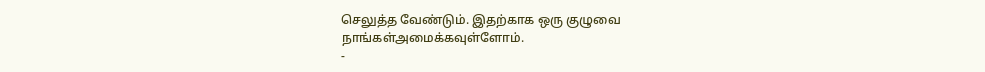செலுத்த வேண்டும். இதற்காக ஒரு குழுவை நாங்கள்அமைக்கவுள்ளோம்.
-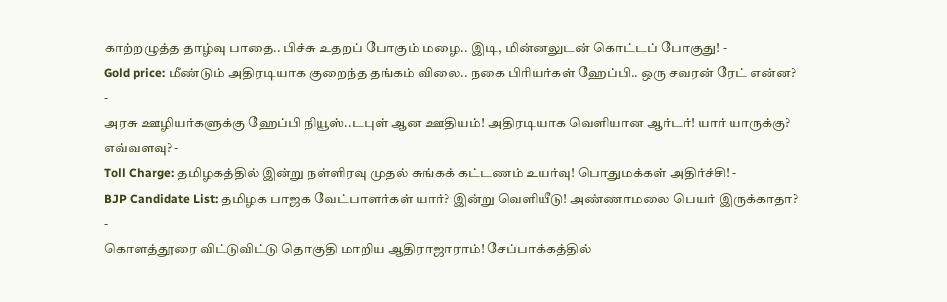காற்றழுத்த தாழ்வு பாதை.. பிச்சு உதறப் போகும் மழை.. இடி, மின்னலுடன் கொட்டப் போகுது! -
Gold price: மீண்டும் அதிரடியாக குறைந்த தங்கம் விலை.. நகை பிரியர்கள் ஹேப்பி.. ஒரு சவரன் ரேட் என்ன? -
அரசு ஊழியர்களுக்கு ஹேப்பி நியூஸ்..டபுள் ஆன ஊதியம்! அதிரடியாக வெளியான ஆர்டர்! யார் யாருக்கு? எவ்வளவு? -
Toll Charge: தமிழகத்தில் இன்று நள்ளிரவு முதல் சுங்கக் கட்டணம் உயர்வு! பொதுமக்கள் அதிர்ச்சி! -
BJP Candidate List: தமிழக பாஜக வேட்பாளர்கள் யார்? இன்று வெளியீடு! அண்ணாமலை பெயர் இருக்காதா? -
கொளத்தூரை விட்டுவிட்டு தொகுதி மாறிய ஆதிராஜாராம்! சேப்பாக்கத்தில்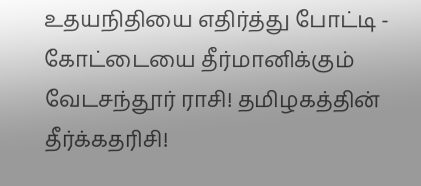உதயநிதியை எதிர்த்து போட்டி -
கோட்டையை தீர்மானிக்கும் வேடசந்தூர் ராசி! தமிழகத்தின் தீர்க்கதரிசி!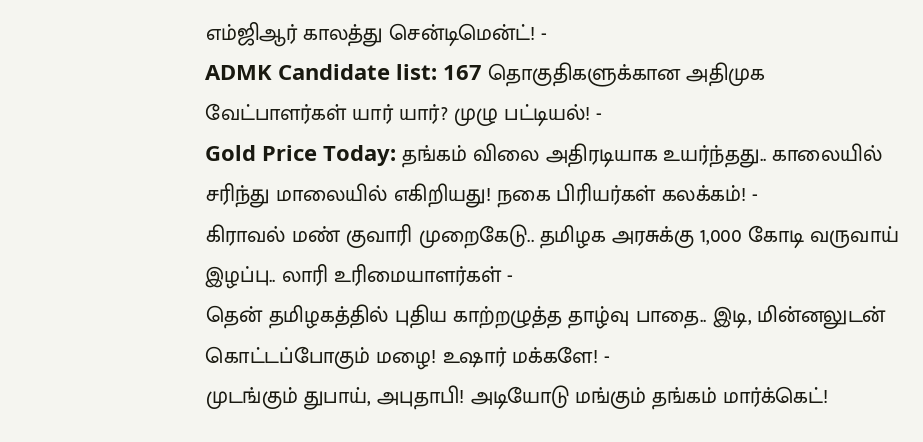எம்ஜிஆர் காலத்து சென்டிமென்ட்! -
ADMK Candidate list: 167 தொகுதிகளுக்கான அதிமுக வேட்பாளர்கள் யார் யார்? முழு பட்டியல்! -
Gold Price Today: தங்கம் விலை அதிரடியாக உயர்ந்தது.. காலையில் சரிந்து மாலையில் எகிறியது! நகை பிரியர்கள் கலக்கம்! -
கிராவல் மண் குவாரி முறைகேடு.. தமிழக அரசுக்கு 1,000 கோடி வருவாய் இழப்பு.. லாரி உரிமையாளர்கள் -
தென் தமிழகத்தில் புதிய காற்றழுத்த தாழ்வு பாதை.. இடி, மின்னலுடன் கொட்டப்போகும் மழை! உஷார் மக்களே! -
முடங்கும் துபாய், அபுதாபி! அடியோடு மங்கும் தங்கம் மார்க்கெட்!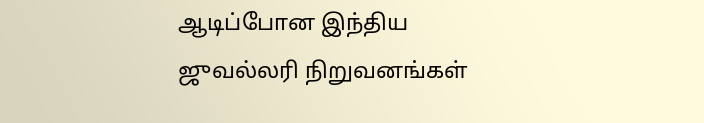ஆடிப்போன இந்திய ஜுவல்லரி நிறுவனங்கள்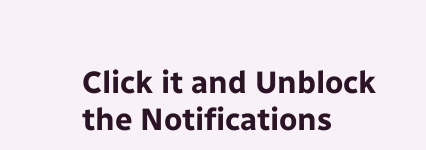Click it and Unblock the Notifications